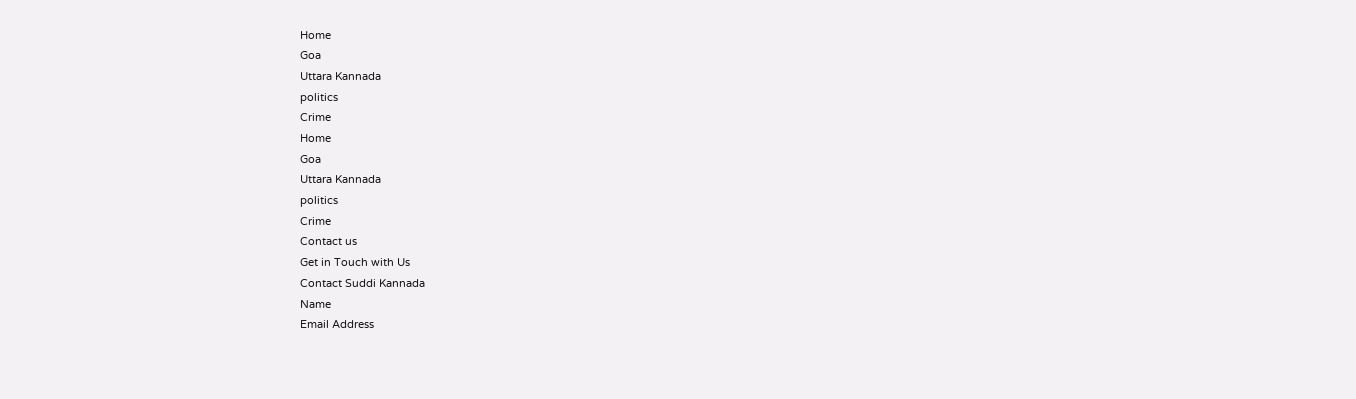Home
Goa
Uttara Kannada
politics
Crime
Home
Goa
Uttara Kannada
politics
Crime
Contact us
Get in Touch with Us
Contact Suddi Kannada
Name
Email Address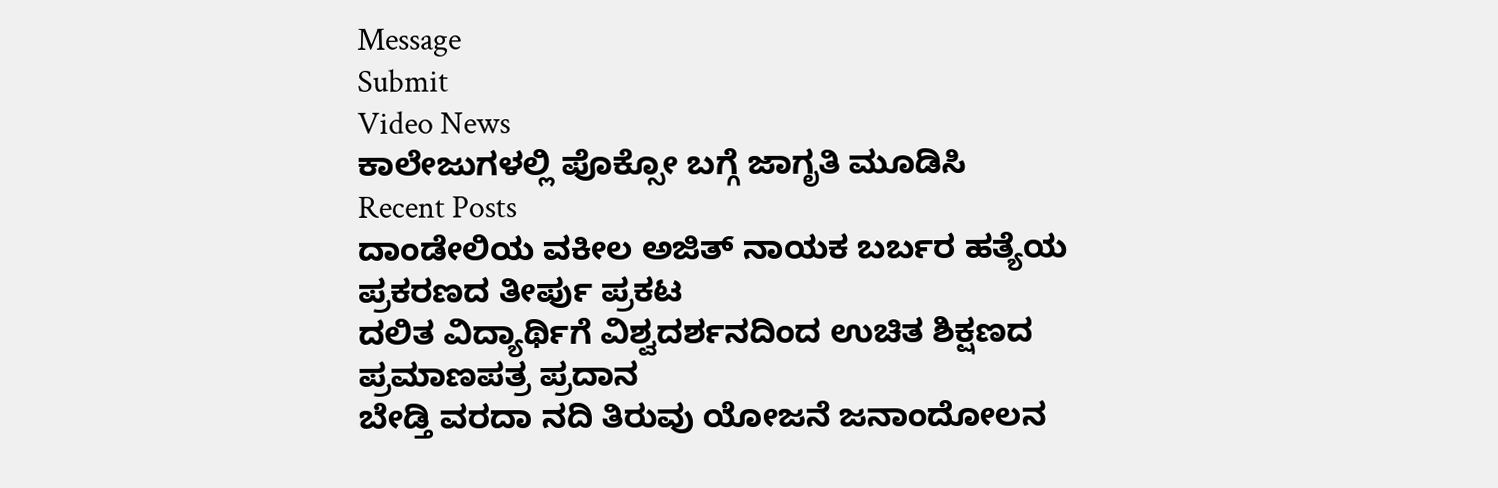Message
Submit
Video News
ಕಾಲೇಜುಗಳಲ್ಲಿ ಪೊಕ್ಸೋ ಬಗ್ಗೆ ಜಾಗೃತಿ ಮೂಡಿಸಿ
Recent Posts
ದಾಂಡೇಲಿಯ ವಕೀಲ ಅಜಿತ್ ನಾಯಕ ಬರ್ಬರ ಹತ್ಯೆಯ ಪ್ರಕರಣದ ತೀರ್ಪು ಪ್ರಕಟ
ದಲಿತ ವಿದ್ಯಾರ್ಥಿಗೆ ವಿಶ್ವದರ್ಶನದಿಂದ ಉಚಿತ ಶಿಕ್ಷಣದ ಪ್ರಮಾಣಪತ್ರ ಪ್ರದಾನ
ಬೇಡ್ತಿ ವರದಾ ನದಿ ತಿರುವು ಯೋಜನೆ ಜನಾಂದೋಲನ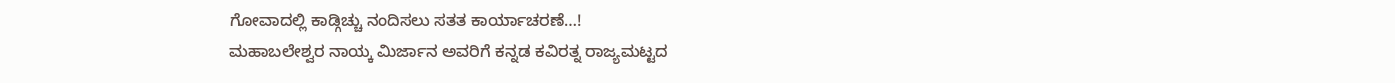ಗೋವಾದಲ್ಲಿ ಕಾಡ್ಗಿಚ್ಚು ನಂದಿಸಲು ಸತತ ಕಾರ್ಯಾಚರಣೆ…!
ಮಹಾಬಲೇಶ್ವರ ನಾಯ್ಕ ಮಿರ್ಜಾನ ಅವರಿಗೆ ಕನ್ನಡ ಕವಿರತ್ನ ರಾಜ್ಯಮಟ್ಟದ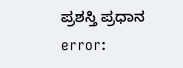ಪ್ರಶಸ್ತಿ ಪ್ರಧಾನ
error: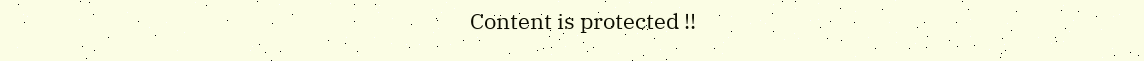Content is protected !!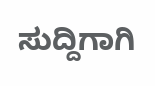ಸುದ್ದಿಗಾಗಿ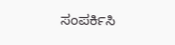ಸಂಪರ್ಕಿಸಿ